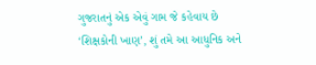ગુજરાતનું એક એવું ગામ જે કહેવાય છે ‘શિક્ષકોની ખાણ’, શું તમે આ આધુનિક અને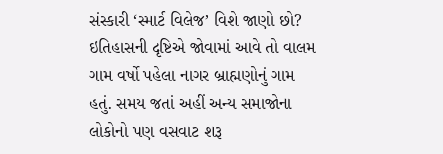સંસ્કારી ‘સ્માર્ટ વિલેજ’ વિશે જાણો છો?
ઇતિહાસની દૃષ્ટિએ જોવામાં આવે તો વાલમ ગામ વર્ષો પહેલા નાગર બ્રાહ્મણોનું ગામ હતું. સમય જતાં અહીં અન્ય સમાજોના લોકોનો પણ વસવાટ શરૂ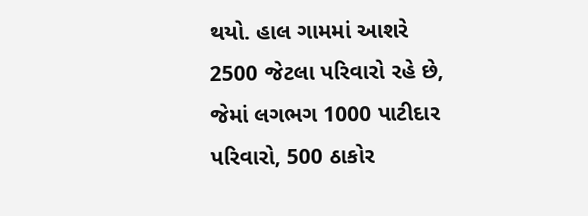થયો. હાલ ગામમાં આશરે 2500 જેટલા પરિવારો રહે છે, જેમાં લગભગ 1000 પાટીદાર પરિવારો, 500 ઠાકોર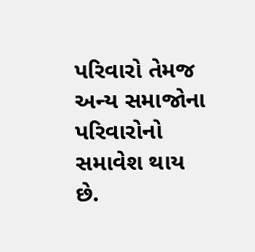પરિવારો તેમજ અન્ય સમાજોના પરિવારોનો સમાવેશ થાય છે.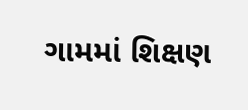ગામમાં શિક્ષણ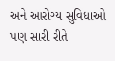અને આરોગ્ય સુવિધાઓ પણ સારી રીતે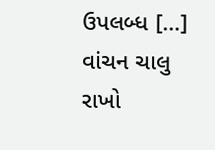ઉપલબ્ધ […]
વાંચન ચાલુ રાખો